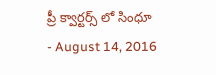ప్రీ క్వార్టర్స్ లో సింధూ
- August 14, 2016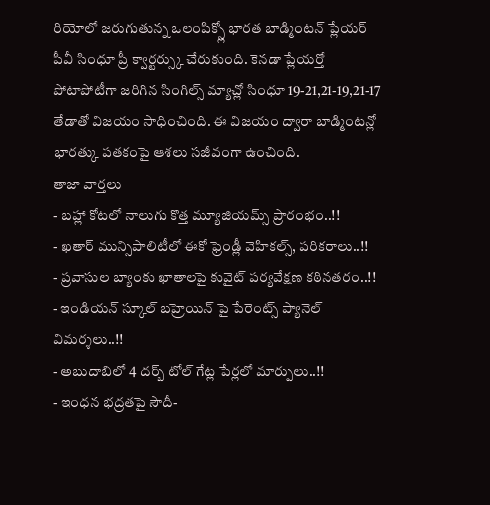రియోలో జరుగుతున్న ఒలంపిక్స్లో భారత బాడ్మింటన్ ప్లేయర్ పీవీ సింధూ ప్రీ క్వార్టర్స్కు చేరుకుంది. కెనడా ప్లేయర్తో పోటాపోటీగా జరిగిన సింగిల్స్ మ్యాచ్లో సింధూ 19-21,21-19,21-17 తేడాతో విజయం సాధించింది. ఈ విజయం ద్వారా బాడ్మింటన్లో భారత్కు పతకంపై ఆశలు సజీవంగా ఉంచింది.
తాజా వార్తలు
- బహ్లా కోటలో నాలుగు కొత్త మ్యూజియమ్స్ ప్రారంభం..!!
- ఖతార్ మున్సిపాలిటీలో ఈకో ఫ్రెండ్లీ వెహికల్స్, పరికరాలు..!!
- ప్రవాసుల బ్యాంకు ఖాతాలపై కువైట్ పర్యవేక్షణ కఠినతరం..!!
- ఇండియన్ స్కూల్ బహ్రెయిన్ పై పేరెంట్స్ ప్యానెల్ విమర్శలు..!!
- అబుదాబిలో 4 దర్బ్ టోల్ గేట్ల పేర్లలో మార్పులు..!!
- ఇంధన భద్రతపై సౌదీ-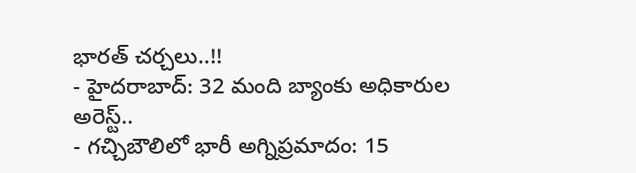భారత్ చర్చలు..!!
- హైదరాబాద్: 32 మంది బ్యాంకు అధికారుల అరెస్ట్..
- గచ్చిబౌలిలో భారీ అగ్నిప్రమాదం: 15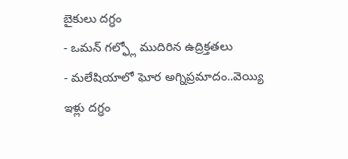బైకులు దగ్ధం
- ఒమన్ గల్ఫ్లో ముదిరిన ఉద్రిక్తతలు
- మలేషియాలో ఘోర అగ్నిప్రమాదం..వెయ్యి ఇళ్లు దగ్ధం